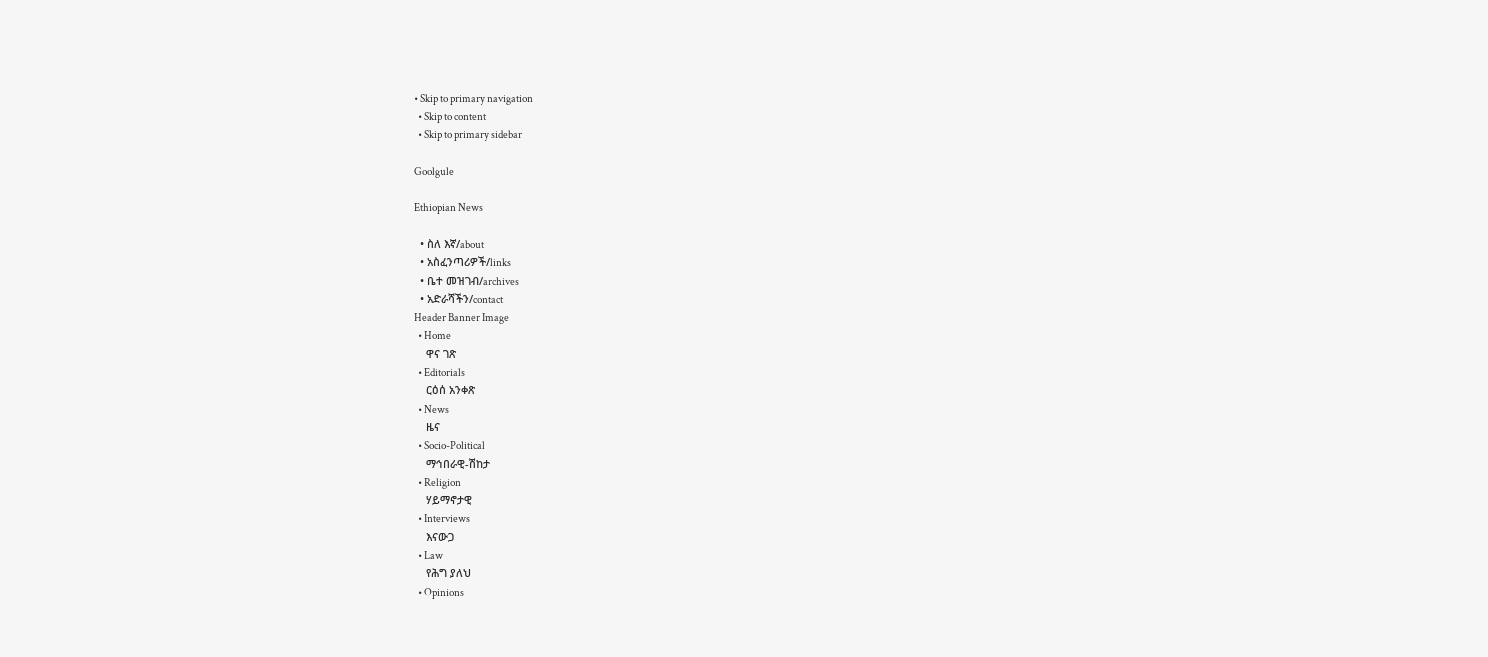• Skip to primary navigation
  • Skip to content
  • Skip to primary sidebar

Goolgule

Ethiopian News

  • ስለ እኛ/about
  • አስፈንጣሪዎች/links
  • ቤተ መዝገብ/archives
  • አድራሻችን/contact
Header Banner Image
  • Home
    ዋና ገጽ
  • Editorials
    ርዕሰ አንቀጽ
  • News
    ዜና
  • Socio-Political
    ማኅበራዊ-ሽከታ
  • Religion
    ሃይማኖታዊ
  • Interviews
    እናውጋ
  • Law
    የሕግ ያለህ
  • Opinions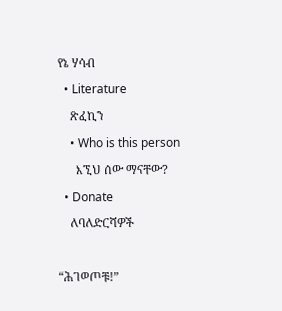የኔ ሃሳብ
  • Literature
    ጽፈኪን
    • Who is this person
      እኚህ ሰው ማናቸው?
  • Donate
    ለባለድርሻዎች

“ሕገወጦቹ!”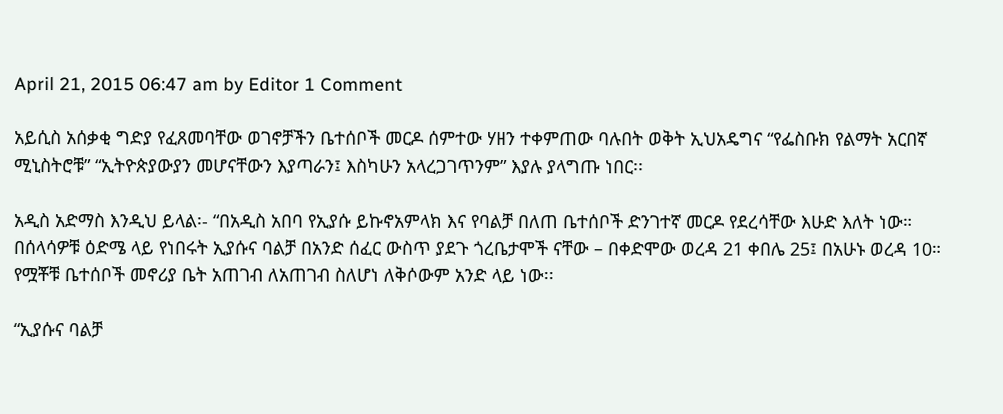April 21, 2015 06:47 am by Editor 1 Comment

አይሲስ አሰቃቂ ግድያ የፈጸመባቸው ወገኖቻችን ቤተሰቦች መርዶ ሰምተው ሃዘን ተቀምጠው ባሉበት ወቅት ኢህአዴግና “የፌስቡክ የልማት አርበኛ ሚኒስትሮቹ” “ኢትዮጵያውያን መሆናቸውን እያጣራን፤ እስካሁን አላረጋገጥንም” እያሉ ያላግጡ ነበር፡፡

አዲስ አድማስ እንዲህ ይላል፡- “በአዲስ አበባ የኢያሱ ይኩኖአምላክ እና የባልቻ በለጠ ቤተሰቦች ድንገተኛ መርዶ የደረሳቸው እሁድ እለት ነው። በሰላሳዎቹ ዕድሜ ላይ የነበሩት ኢያሱና ባልቻ በአንድ ሰፈር ውስጥ ያደጉ ጎረቤታሞች ናቸው – በቀድሞው ወረዳ 21 ቀበሌ 25፤ በአሁኑ ወረዳ 10። የሟቾቹ ቤተሰቦች መኖሪያ ቤት አጠገብ ለአጠገብ ስለሆነ ለቅሶውም አንድ ላይ ነው፡፡

“ኢያሱና ባልቻ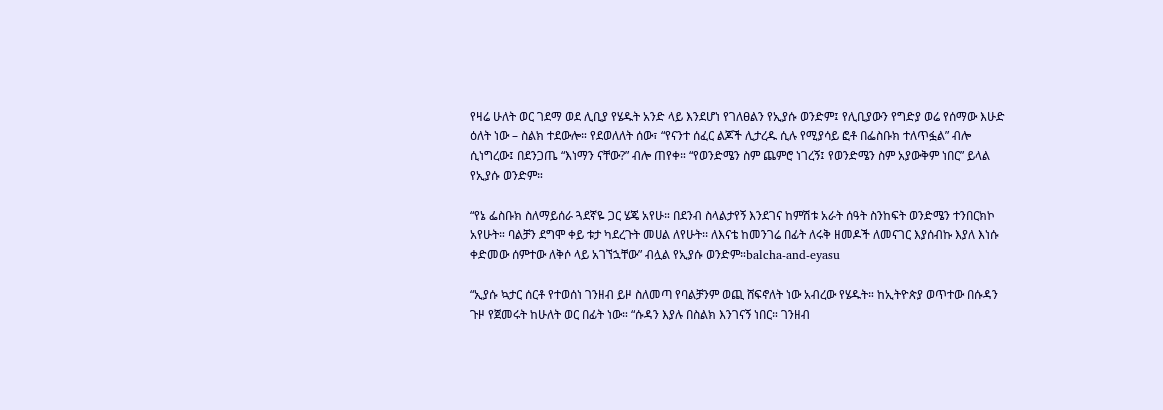የዛሬ ሁለት ወር ገደማ ወደ ሊቢያ የሄዱት አንድ ላይ እንደሆነ የገለፀልን የኢያሱ ወንድም፤ የሊቢያውን የግድያ ወሬ የሰማው እሁድ ዕለት ነው – ስልክ ተደውሎ። የደወለለት ሰው፣ “የናንተ ሰፈር ልጆች ሊታረዱ ሲሉ የሚያሳይ ፎቶ በፌስቡክ ተለጥፏል” ብሎ ሲነግረው፤ በደንጋጤ “እነማን ናቸው?” ብሎ ጠየቀ። “የወንድሜን ስም ጨምሮ ነገረኝ፤ የወንድሜን ስም አያውቅም ነበር” ይላል የኢያሱ ወንድም።

“የኔ ፌስቡክ ስለማይሰራ ጓደኛዬ ጋር ሄጄ አየሁ። በደንብ ስላልታየኝ እንደገና ከምሽቱ አራት ሰዓት ስንከፍት ወንድሜን ተንበርክኮ አየሁት። ባልቻን ደግሞ ቀይ ቱታ ካደረጉት መሀል ለየሁት፡፡ ለእናቴ ከመንገሬ በፊት ለሩቅ ዘመዶች ለመናገር እያሰብኩ እያለ እነሱ ቀድመው ሰምተው ለቅሶ ላይ አገኘኋቸው” ብሏል የኢያሱ ወንድም።balcha-and-eyasu

“ኢያሱ ኳታር ሰርቶ የተወሰነ ገንዘብ ይዞ ስለመጣ የባልቻንም ወጪ ሸፍኖለት ነው አብረው የሄዱት። ከኢትዮጵያ ወጥተው በሱዳን ጉዞ የጀመሩት ከሁለት ወር በፊት ነው። “ሱዳን እያሉ በስልክ እንገናኝ ነበር። ገንዘብ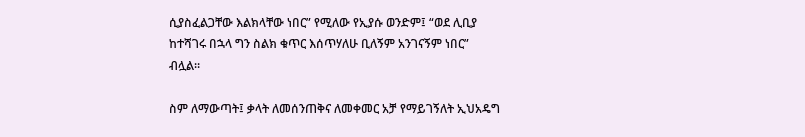ሲያስፈልጋቸው እልክላቸው ነበር” የሚለው የኢያሱ ወንድም፤ “ወደ ሊቢያ ከተሻገሩ በኋላ ግን ስልክ ቁጥር እሰጥሃለሁ ቢለኝም አንገናኝም ነበር” ብሏል።

ስም ለማውጣት፤ ቃላት ለመሰንጠቅና ለመቀመር አቻ የማይገኝለት ኢህአዴግ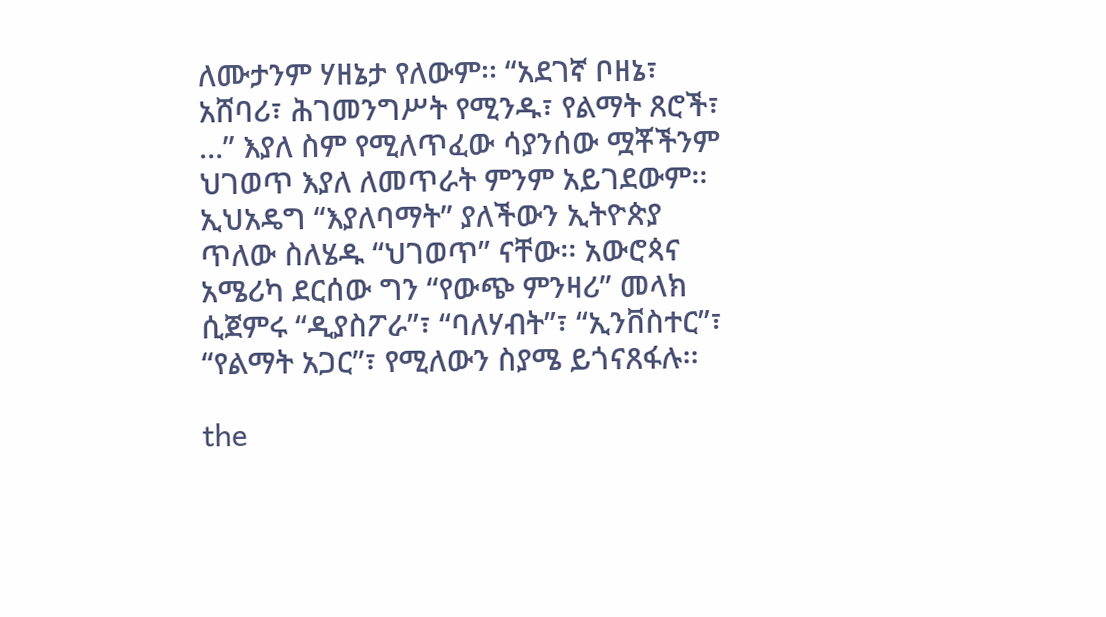ለሙታንም ሃዘኔታ የለውም፡፡ “አደገኛ ቦዘኔ፣ አሸባሪ፣ ሕገመንግሥት የሚንዱ፣ የልማት ጸሮች፣ …” እያለ ስም የሚለጥፈው ሳያንሰው ሟቾችንም ህገወጥ እያለ ለመጥራት ምንም አይገደውም፡፡ ኢህአዴግ “እያለባማት” ያለችውን ኢትዮጵያ ጥለው ስለሄዱ “ህገወጥ” ናቸው፡፡ አውሮጳና አሜሪካ ደርሰው ግን “የውጭ ምንዛሪ” መላክ ሲጀምሩ “ዲያስፖራ”፣ “ባለሃብት”፣ “ኢንቨስተር”፣ “የልማት አጋር”፣ የሚለውን ስያሜ ይጎናጸፋሉ፡፡

the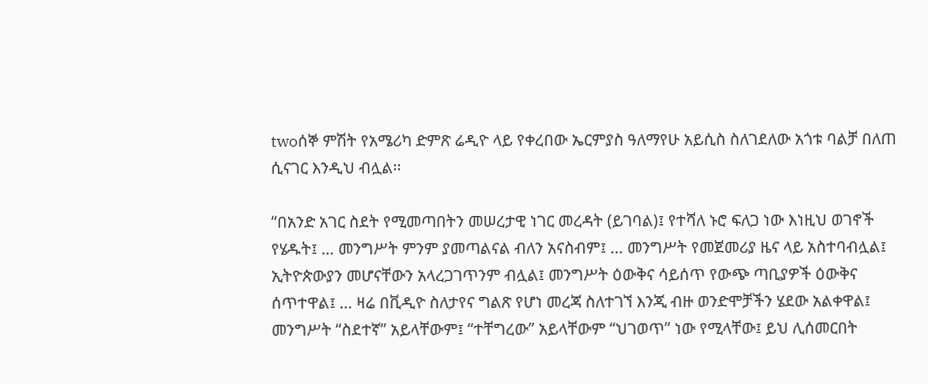twoሰኞ ምሽት የአሜሪካ ድምጽ ሬዲዮ ላይ የቀረበው ኤርምያስ ዓለማየሁ አይሲስ ስለገደለው አጎቱ ባልቻ በለጠ ሲናገር እንዲህ ብሏል፡፡

“በአንድ አገር ስደት የሚመጣበትን መሠረታዊ ነገር መረዳት (ይገባል)፤ የተሻለ ኑሮ ፍለጋ ነው እነዚህ ወገኖች የሄዱት፤ … መንግሥት ምንም ያመጣልናል ብለን አናስብም፤ … መንግሥት የመጀመሪያ ዜና ላይ አስተባብሏል፤ ኢትዮጵውያን መሆናቸውን አላረጋገጥንም ብሏል፤ መንግሥት ዕውቅና ሳይሰጥ የውጭ ጣቢያዎች ዕውቅና ሰጥተዋል፤ … ዛሬ በቪዲዮ ስለታየና ግልጽ የሆነ መረጃ ስለተገኘ እንጂ ብዙ ወንድሞቻችን ሄደው አልቀዋል፤ መንግሥት “ስደተኛ” አይላቸውም፤ “ተቸግረው” አይላቸውም “ህገወጥ” ነው የሚላቸው፤ ይህ ሊሰመርበት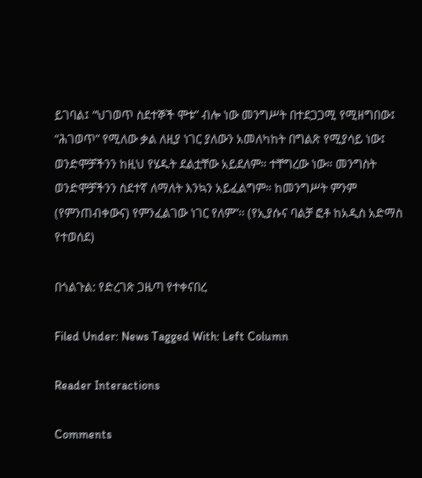ይገባል፤ “ህገወጥ ስደተኞች ሞቱ” ብሎ ነው መንግሥት በተደጋጋሚ የሚዘግበው፤ “ሕገወጥ” የሚለው ቃል ለዚያ ነገር ያለውን አመለካከት በግልጽ የሚያሳይ ነው፤ ወንድሞቻችንን ከዚህ የሄዱት ደልቷቸው አይደለም። ተቸግረው ነው። መንግስት ወንድሞቻችንን ስደተኛ ለማለት እንኳን አይፈልግም። ከመንግሥት ምንም (የምንጠብቀውና) የምንፈልገው ነገር የለም”፡፡ (የኢያሱና ባልቻ ፎቶ ከአዲስ አድማስ የተወሰደ)

በጎልጉል: የድረገጽ ጋዜጣ የተቀናበረ

Filed Under: News Tagged With: Left Column

Reader Interactions

Comments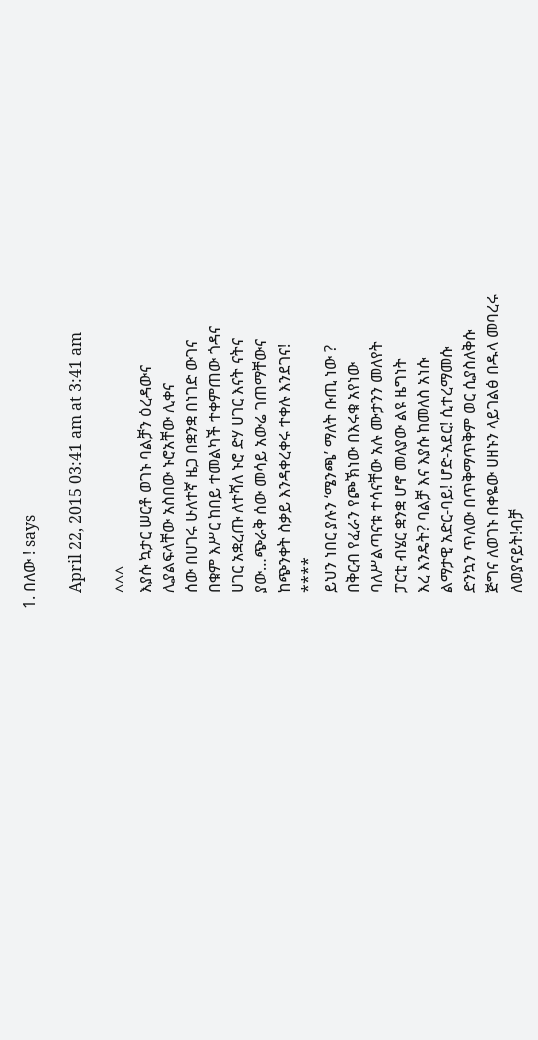1. በለው ! says

    April 22, 2015 03:41 am at 3:41 am

    ^^^
    እያሱ ኳታር ሠርቶ ወገኑ ባልቻን ዕረዳውና
    ሊያልፍላቸው አስበው ኑሮአቸው ሊቀና
    ሰው በሀገሩ ሁለተኛ ዜጋ በቋንቋ በነገድ ውገና
    በቁም እሥር ከበይ ተመልካች ተቀምጠው ጎዳና
    ሀገር አቋረጡ ለተሻለ ኑሮ ድሃ ሀገር እናት ናትና
    ያው…ጭራቅ ሰው መሳይ አውሬ ገጠማቸውና
    ከጭንቀት ስቃይ እንዳቀረቀሩ ተቀሉ እንደገና!
    ****
    ይህን ነበር ያሉን ‘ሜንጫ’ ማለት ቡጢ ነው ?
    በቅርብ የፈራን የጮኽነው በእሩቁ አየነው
    ባለሥልጣናቱ ተሳናቸው አሉ ሙታንን መለየት
    ፓርቲ ብሄር ቋንቋ ሆኖ መለያው ልዩ ዜግነት
    እረ እንዴት? ባልቻ እና እያሱ ከመለስ አነሱ
    ልማታዊ አድር-ባይ! ሆድ-አደር! ሲተረማመሱ
    ድንኳን ጥለው በጥቅማጥቅም ወር ሲያስለቅሱ
    ጅግና ለወገኑ በቀዬው ሀዘኑን ላይገልፅ በዱላ መባረሩ
    ለወያናይት!ብቻ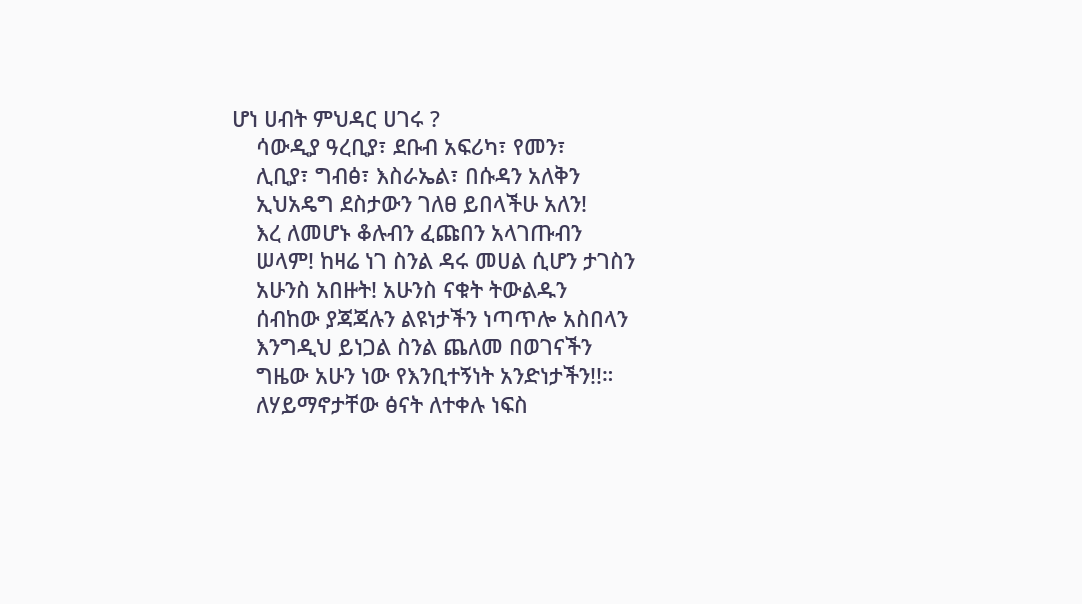ሆነ ሀብት ምህዳር ሀገሩ ?
    ሳውዲያ ዓረቢያ፣ ደቡብ አፍሪካ፣ የመን፣
    ሊቢያ፣ ግብፅ፣ እስራኤል፣ በሱዳን አለቅን
    ኢህአዴግ ደስታውን ገለፀ ይበላችሁ አለን!
    እረ ለመሆኑ ቆሉብን ፈጩበን አላገጡብን
    ሠላም! ከዛሬ ነገ ስንል ዳሩ መሀል ሲሆን ታገስን
    አሁንስ አበዙት! አሁንስ ናቁት ትውልዱን
    ሰብከው ያጃጃሉን ልዩነታችን ነጣጥሎ አስበላን
    እንግዲህ ይነጋል ስንል ጨለመ በወገናችን
    ግዜው አሁን ነው የእንቢተኝነት አንድነታችን!!።
    ለሃይማኖታቸው ፅናት ለተቀሉ ነፍስ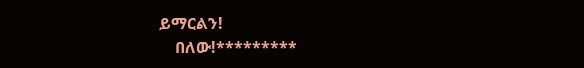ይማርልን!
    በለው!*********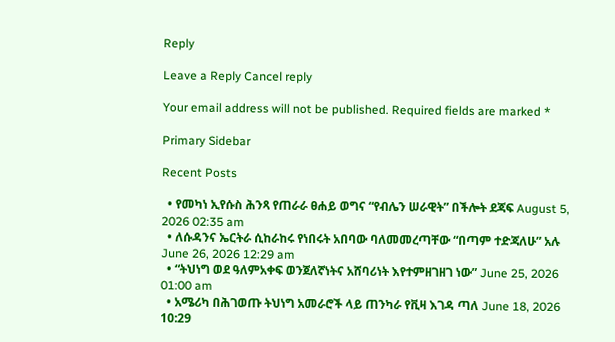Reply

Leave a Reply Cancel reply

Your email address will not be published. Required fields are marked *

Primary Sidebar

Recent Posts

  • የመካነ ኢየሱስ ሕንጻ የጠራራ ፀሐይ ወግና “የብሌን ሠራዊት” በችሎት ደጃፍ August 5, 2026 02:35 am
  • ለሱዳንና ኤርትራ ሲከራከሩ የነበሩት አበባው ባለመመረጣቸው “በጣም ተድጃለሁ” አሉ June 26, 2026 12:29 am
  • “ትህነግ ወደ ዓለምአቀፍ ወንጀለኛነትና አሸባሪነት እየተምዘገዘገ ነው” June 25, 2026 01:00 am
  • አሜሪካ በሕገወጡ ትህነግ አመራሮች ላይ ጠንካራ የቪዛ እገዳ ጣለ June 18, 2026 10:29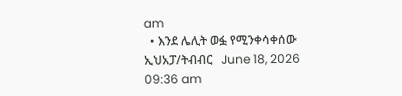am
  • እንደ ሌሊት ወፏ የሚንቀሳቀሰው ኢህአፓ/ትብብር   June 18, 2026 09:36 am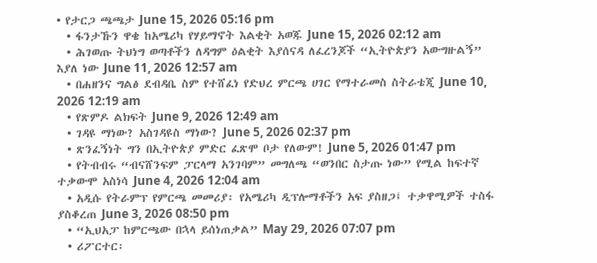• የታርጋ ጫጫታ June 15, 2026 05:16 pm
  • ፋንታኹን ዋቄ ከአሜሪካ የሃይማኖት እልቂት አወጁ June 15, 2026 02:12 am
  • ሕገወጡ ትህነግ ወጣቶችን ለዳግም ዕልቂት እያሰናዳ ለፈረንጆች “ኢትዮጵያን አውግዙልኝ” እያለ ነው June 11, 2026 12:57 am
  • በሐዘንና ግልፅ ደብዳቤ ስም የተሸፈነ የድህረ ምርጫ ሀገር የማተራመስ ስትራቴጂ June 10, 2026 12:19 am
  • የጽምዶ ልክፍት June 9, 2026 12:49 am
  • ገዳዩ ማነው? አስገዳዩስ ማነው? June 5, 2026 02:37 pm
  • ጽንፈኝነት ግን በኢትዮጵያ ምድር ፈጽሞ ቦታ የለውም! June 5, 2026 01:47 pm
  • የትብብሩ “ብናሸንፍም ፓርላማ አንገባም” መግለጫ “ወንበር ስታጡ ነው” የሚል ከፍተኛ ተቃውሞ አስነሳ June 4, 2026 12:04 am
  • አዲሱ የትራምፕ የምርጫ መመሪያ፡ የአሜሪካ ዲፕሎማቶችን አፍ ያስዘጋ፤ ተቃዋሚዎች ተስፋ ያስቆረጠ June 3, 2026 08:50 pm
  • “ኢህአፓ ከምርጫው በኋላ ይሰነጠቃል” May 29, 2026 07:07 pm
  • ሪፖርተር፡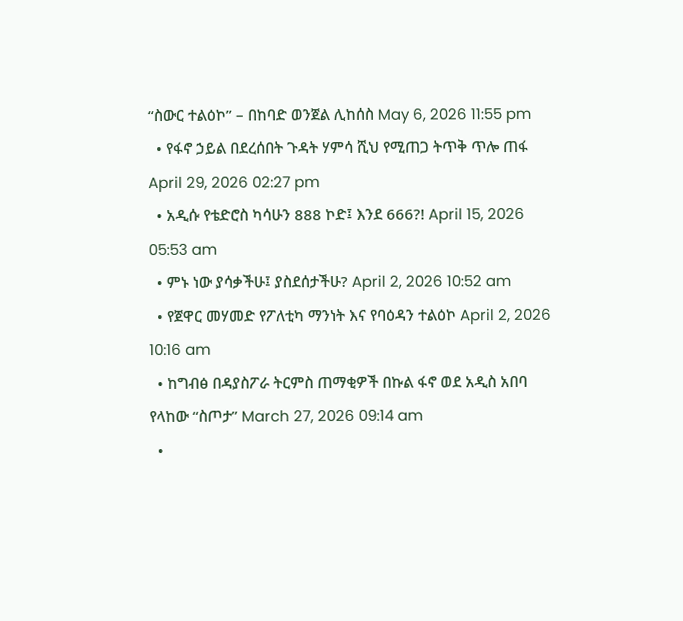“ስውር ተልዕኮ” – በከባድ ወንጀል ሊከሰስ May 6, 2026 11:55 pm
  • የፋኖ ኃይል በደረሰበት ጉዳት ሃምሳ ሺህ የሚጠጋ ትጥቅ ጥሎ ጠፋ April 29, 2026 02:27 pm
  • አዲሱ የቴድሮስ ካሳሁን 888 ኮድ፤ እንደ 666?! April 15, 2026 05:53 am
  • ምኑ ነው ያሳቃችሁ፤ ያስደሰታችሁ? April 2, 2026 10:52 am
  • የጀዋር መሃመድ የፖለቲካ ማንነት እና የባዕዳን ተልዕኮ April 2, 2026 10:16 am
  • ከግብፅ በዳያስፖራ ትርምስ ጠማቂዎች በኩል ፋኖ ወደ አዲስ አበባ የላከው “ስጦታ” March 27, 2026 09:14 am
  •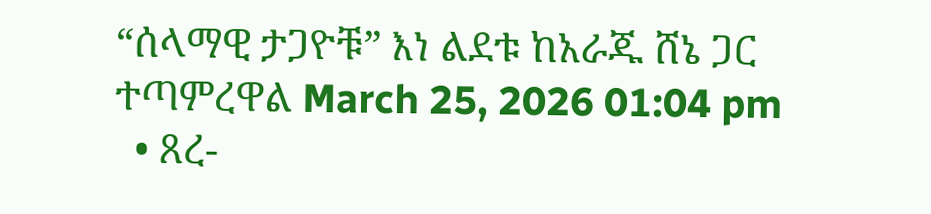“ሰላማዊ ታጋዮቹ” እነ ልደቱ ከአራጁ ሸኔ ጋር ተጣምረዋል March 25, 2026 01:04 pm
  • ጸረ-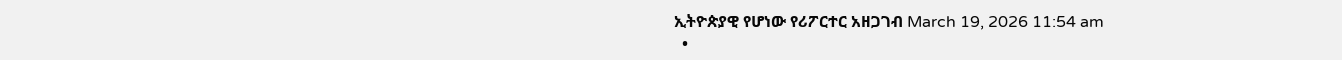ኢትዮጵያዊ የሆነው የሪፖርተር አዘጋገብ March 19, 2026 11:54 am
  •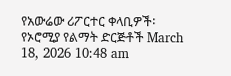የአውሬው ሪፖርተር ቀላቢዎች፡ የኦሮሚያ የልማት ድርጅቶች March 18, 2026 10:48 am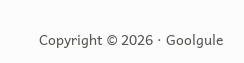Copyright © 2026 · Goolgule